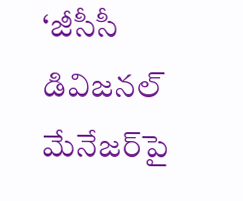‘జీసీసీ డివిజనల్‌ మేనేజర్‌పై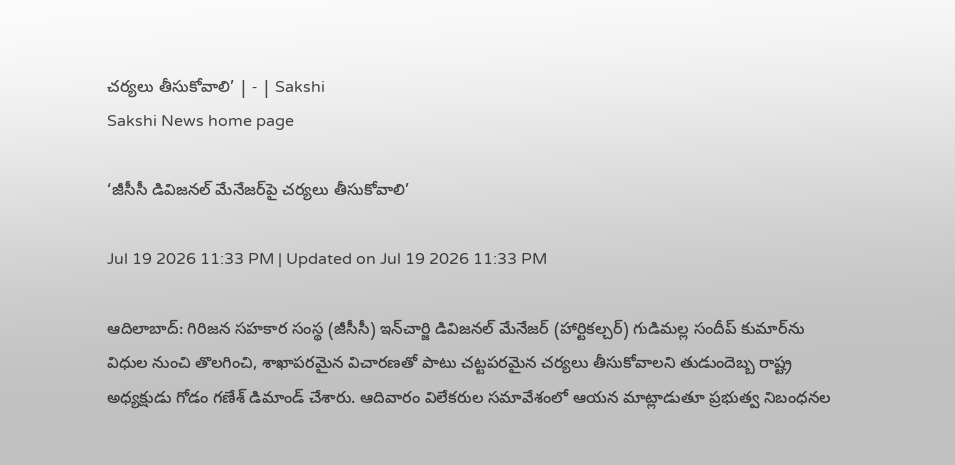చర్యలు తీసుకోవాలి’ | - | Sakshi
Sakshi News home page

‘జీసీసీ డివిజనల్‌ మేనేజర్‌పై చర్యలు తీసుకోవాలి’

Jul 19 2026 11:33 PM | Updated on Jul 19 2026 11:33 PM

ఆదిలాబాద్‌: గిరిజన సహకార సంస్థ (జీసీసీ) ఇన్‌చార్జి డివిజనల్‌ మేనేజర్‌ (హార్టికల్చర్‌) గుడిమల్ల సందీప్‌ కుమార్‌ను విధుల నుంచి తొలగించి, శాఖాపరమైన విచారణతో పాటు చట్టపరమైన చర్యలు తీసుకోవాలని తుడుందెబ్బ రాష్ట్ర అధ్యక్షుడు గోడం గణేశ్‌ డిమాండ్‌ చేశారు. ఆదివారం విలేకరుల సమావేశంలో ఆయన మాట్లాడుతూ ప్రభుత్వ నిబంధనల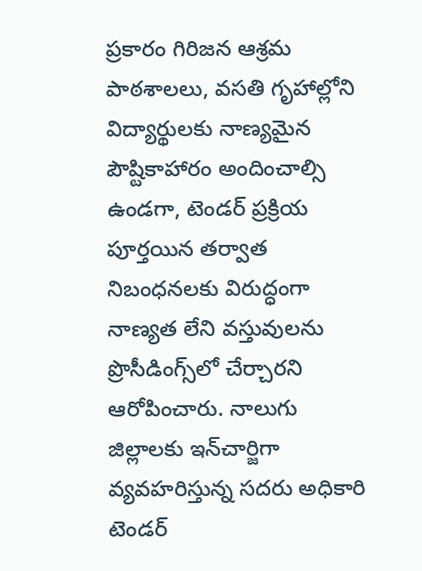ప్రకారం గిరిజన ఆశ్రమ పాఠశాలలు, వసతి గృహాల్లోని విద్యార్థులకు నాణ్యమైన పౌష్టికాహారం అందించాల్సి ఉండగా, టెండర్‌ ప్రక్రియ పూర్తయిన తర్వాత నిబంధనలకు విరుద్ధంగా నాణ్యత లేని వస్తువులను ప్రొసీడింగ్స్‌లో చేర్చారని ఆరోపించారు. నాలుగు జిల్లాలకు ఇన్‌చార్జిగా వ్యవహరిస్తున్న సదరు అధికారి టెండర్‌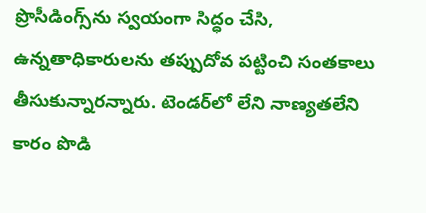ప్రొసీడింగ్స్‌ను స్వయంగా సిద్ధం చేసి, ఉన్నతాధికారులను తప్పుదోవ పట్టించి సంతకాలు తీసుకున్నారన్నారు. టెండర్‌లో లేని నాణ్యతలేని కారం పొడి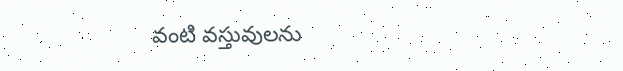వంటి వస్తువులను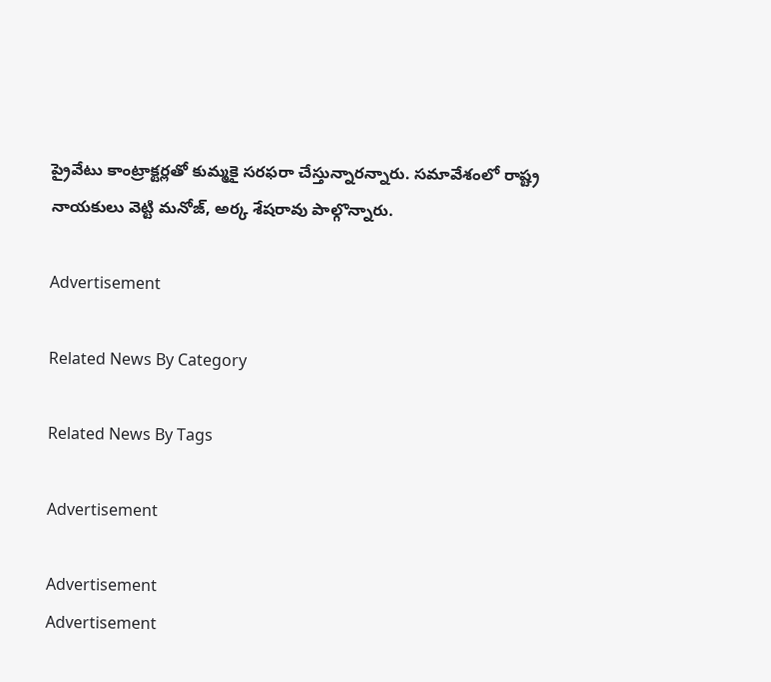ప్రైవేటు కాంట్రాక్టర్లతో కుమ్మకై సరఫరా చేస్తున్నారన్నారు. సమావేశంలో రాష్ట్ర నాయకులు వెట్టి మనోజ్‌, అర్క శేషరావు పాల్గొన్నారు.

Advertisement

Related News By Category

Related News By Tags

Advertisement

Advertisement
Advertisement